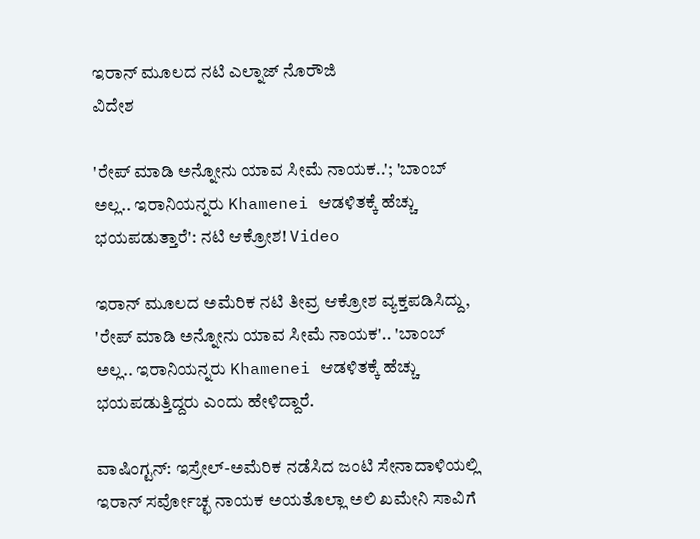ಇರಾನ್ ಮೂಲದ ನಟಿ ಎಲ್ನಾಜ್ ನೊರೌಜಿ
ವಿದೇಶ

'ರೇಪ್ ಮಾಡಿ ಅನ್ನೋನು ಯಾವ ಸೀಮೆ ನಾಯಕ..'; 'ಬಾಂಬ್ ಅಲ್ಲ.. ಇರಾನಿಯನ್ನರು Khamenei ಆಡಳಿತಕ್ಕೆ ಹೆಚ್ಚು ಭಯಪಡುತ್ತಾರೆ': ನಟಿ ಆಕ್ರೋಶ! Video

ಇರಾನ್ ಮೂಲದ ಅಮೆರಿಕ ನಟಿ ತೀವ್ರ ಆಕ್ರೋಶ ವ್ಯಕ್ತಪಡಿಸಿದ್ದು, 'ರೇಪ್ ಮಾಡಿ ಅನ್ನೋನು ಯಾವ ಸೀಮೆ ನಾಯಕ'.. 'ಬಾಂಬ್ ಅಲ್ಲ.. ಇರಾನಿಯನ್ನರು Khamenei ಆಡಳಿತಕ್ಕೆ ಹೆಚ್ಚು ಭಯಪಡುತ್ತಿದ್ದರು ಎಂದು ಹೇಳಿದ್ದಾರೆ.

ವಾಷಿಂಗ್ಟನ್: ಇಸ್ರೇಲ್-ಅಮೆರಿಕ ನಡೆಸಿದ ಜಂಟಿ ಸೇನಾದಾಳಿಯಲ್ಲಿ ಇರಾನ್ ಸರ್ವೋಚ್ಛ ನಾಯಕ ಅಯತೊಲ್ಲಾ ಅಲಿ ಖಮೇನಿ ಸಾವಿಗೆ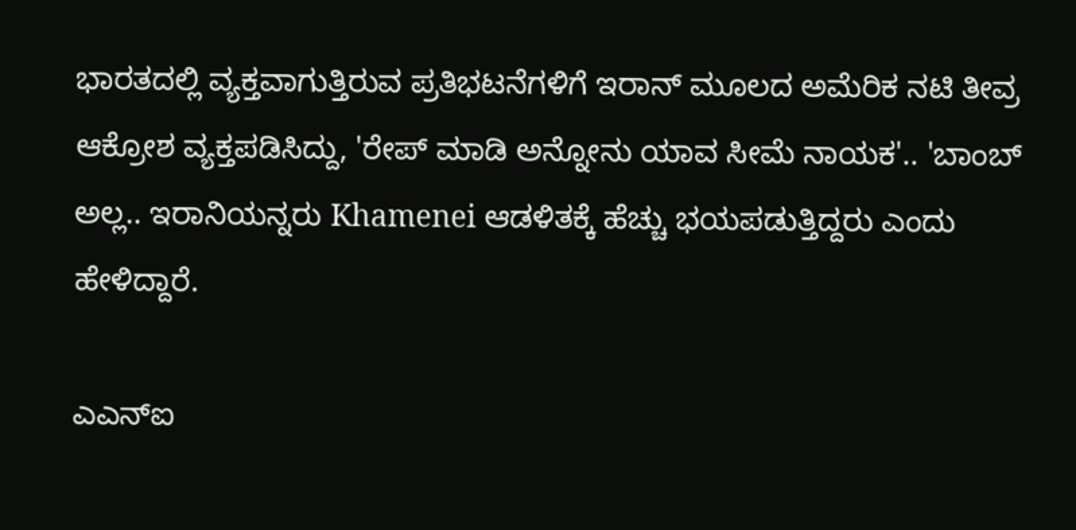ಭಾರತದಲ್ಲಿ ವ್ಯಕ್ತವಾಗುತ್ತಿರುವ ಪ್ರತಿಭಟನೆಗಳಿಗೆ ಇರಾನ್ ಮೂಲದ ಅಮೆರಿಕ ನಟಿ ತೀವ್ರ ಆಕ್ರೋಶ ವ್ಯಕ್ತಪಡಿಸಿದ್ದು, 'ರೇಪ್ ಮಾಡಿ ಅನ್ನೋನು ಯಾವ ಸೀಮೆ ನಾಯಕ'.. 'ಬಾಂಬ್ ಅಲ್ಲ.. ಇರಾನಿಯನ್ನರು Khamenei ಆಡಳಿತಕ್ಕೆ ಹೆಚ್ಚು ಭಯಪಡುತ್ತಿದ್ದರು ಎಂದು ಹೇಳಿದ್ದಾರೆ.

ಎಎನ್ಐ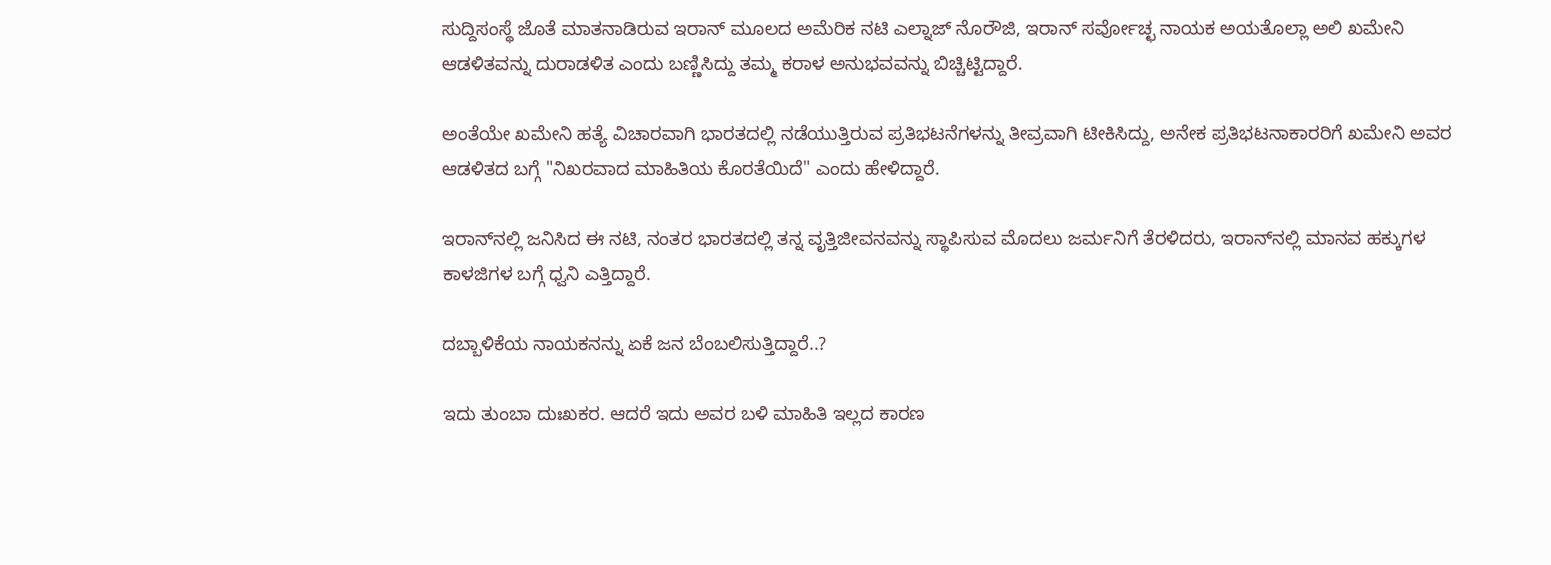ಸುದ್ದಿಸಂಸ್ಥೆ ಜೊತೆ ಮಾತನಾಡಿರುವ ಇರಾನ್ ಮೂಲದ ಅಮೆರಿಕ ನಟಿ ಎಲ್ನಾಜ್ ನೊರೌಜಿ, ಇರಾನ್ ಸರ್ವೋಚ್ಛ ನಾಯಕ ಅಯತೊಲ್ಲಾ ಅಲಿ ಖಮೇನಿ ಆಡಳಿತವನ್ನು ದುರಾಡಳಿತ ಎಂದು ಬಣ್ಣಿಸಿದ್ದು ತಮ್ಮ ಕರಾಳ ಅನುಭವವನ್ನು ಬಿಚ್ಚಿಟ್ಟಿದ್ದಾರೆ.

ಅಂತೆಯೇ ಖಮೇನಿ ಹತ್ಯೆ ವಿಚಾರವಾಗಿ ಭಾರತದಲ್ಲಿ ನಡೆಯುತ್ತಿರುವ ಪ್ರತಿಭಟನೆಗಳನ್ನು ತೀವ್ರವಾಗಿ ಟೀಕಿಸಿದ್ದು, ಅನೇಕ ಪ್ರತಿಭಟನಾಕಾರರಿಗೆ ಖಮೇನಿ ಅವರ ಆಡಳಿತದ ಬಗ್ಗೆ "ನಿಖರವಾದ ಮಾಹಿತಿಯ ಕೊರತೆಯಿದೆ" ಎಂದು ಹೇಳಿದ್ದಾರೆ.

ಇರಾನ್‌ನಲ್ಲಿ ಜನಿಸಿದ ಈ ನಟಿ, ನಂತರ ಭಾರತದಲ್ಲಿ ತನ್ನ ವೃತ್ತಿಜೀವನವನ್ನು ಸ್ಥಾಪಿಸುವ ಮೊದಲು ಜರ್ಮನಿಗೆ ತೆರಳಿದರು, ಇರಾನ್‌ನಲ್ಲಿ ಮಾನವ ಹಕ್ಕುಗಳ ಕಾಳಜಿಗಳ ಬಗ್ಗೆ ಧ್ವನಿ ಎತ್ತಿದ್ದಾರೆ.

ದಬ್ಬಾಳಿಕೆಯ ನಾಯಕನನ್ನು ಏಕೆ ಜನ ಬೆಂಬಲಿಸುತ್ತಿದ್ದಾರೆ..?

ಇದು ತುಂಬಾ ದುಃಖಕರ. ಆದರೆ ಇದು ಅವರ ಬಳಿ ಮಾಹಿತಿ ಇಲ್ಲದ ಕಾರಣ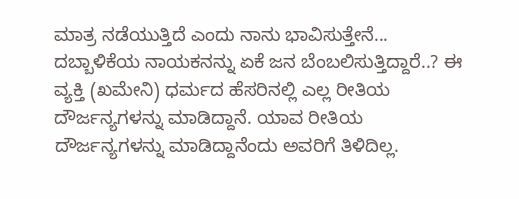ಮಾತ್ರ ನಡೆಯುತ್ತಿದೆ ಎಂದು ನಾನು ಭಾವಿಸುತ್ತೇನೆ... ದಬ್ಬಾಳಿಕೆಯ ನಾಯಕನನ್ನು ಏಕೆ ಜನ ಬೆಂಬಲಿಸುತ್ತಿದ್ದಾರೆ..? ಈ ವ್ಯಕ್ತಿ (ಖಮೇನಿ) ಧರ್ಮದ ಹೆಸರಿನಲ್ಲಿ ಎಲ್ಲ ರೀತಿಯ ದೌರ್ಜನ್ಯಗಳನ್ನು ಮಾಡಿದ್ದಾನೆ. ಯಾವ ರೀತಿಯ ದೌರ್ಜನ್ಯಗಳನ್ನು ಮಾಡಿದ್ದಾನೆಂದು ಅವರಿಗೆ ತಿಳಿದಿಲ್ಲ.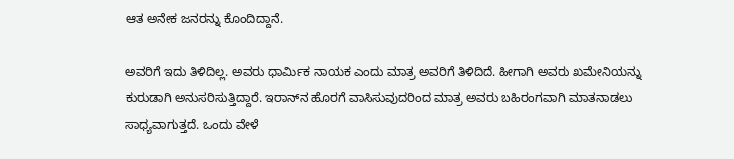ಆತ ಅನೇಕ ಜನರನ್ನು ಕೊಂದಿದ್ದಾನೆ.

ಅವರಿಗೆ ಇದು ತಿಳಿದಿಲ್ಲ. ಅವರು ಧಾರ್ಮಿಕ ನಾಯಕ ಎಂದು ಮಾತ್ರ ಅವರಿಗೆ ತಿಳಿದಿದೆ. ಹೀಗಾಗಿ ಅವರು ಖಮೇನಿಯನ್ನು ಕುರುಡಾಗಿ ಅನುಸರಿಸುತ್ತಿದ್ದಾರೆ. ಇರಾನ್‌ನ ಹೊರಗೆ ವಾಸಿಸುವುದರಿಂದ ಮಾತ್ರ ಅವರು ಬಹಿರಂಗವಾಗಿ ಮಾತನಾಡಲು ಸಾಧ್ಯವಾಗುತ್ತದೆ. ಒಂದು ವೇಳೆ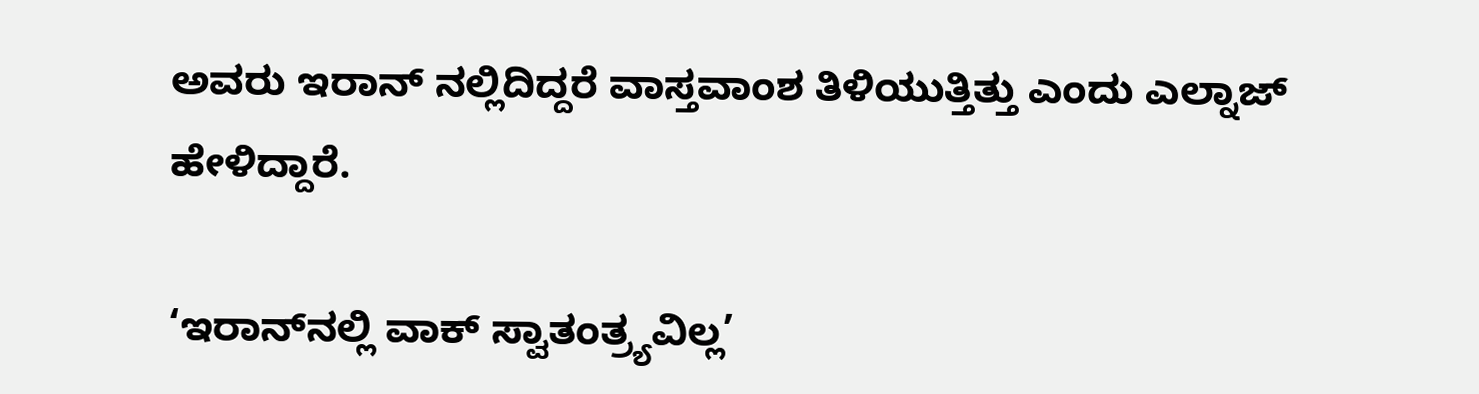ಅವರು ಇರಾನ್ ನಲ್ಲಿದಿದ್ದರೆ ವಾಸ್ತವಾಂಶ ತಿಳಿಯುತ್ತಿತ್ತು ಎಂದು ಎಲ್ನಾಜ್ ಹೇಳಿದ್ದಾರೆ.

‘ಇರಾನ್‌ನಲ್ಲಿ ವಾಕ್ ಸ್ವಾತಂತ್ರ್ಯವಿಲ್ಲ’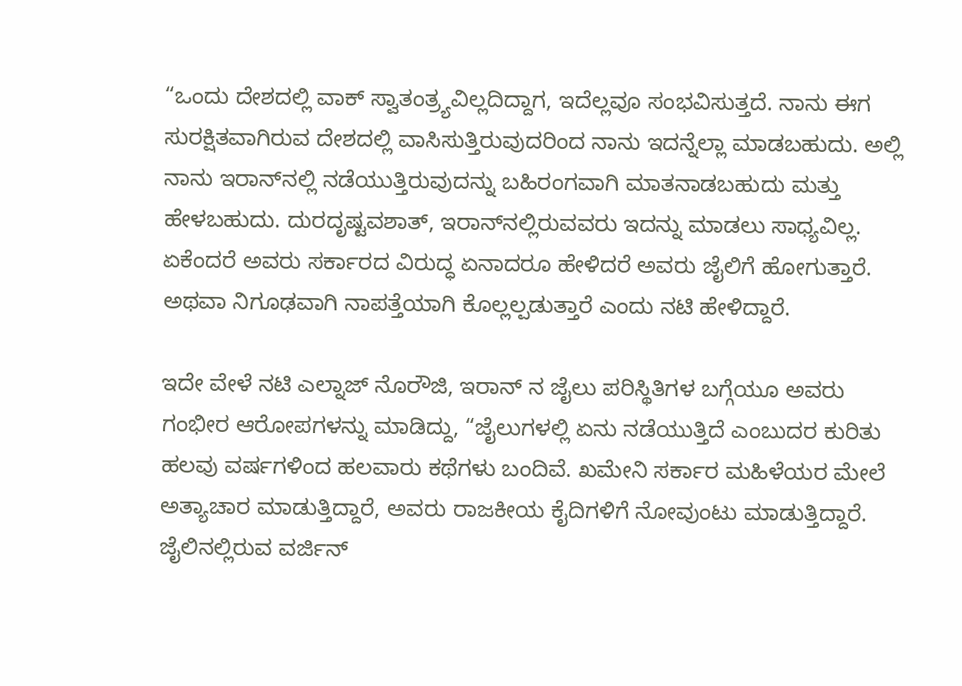“ಒಂದು ದೇಶದಲ್ಲಿ ವಾಕ್ ಸ್ವಾತಂತ್ರ್ಯವಿಲ್ಲದಿದ್ದಾಗ, ಇದೆಲ್ಲವೂ ಸಂಭವಿಸುತ್ತದೆ. ನಾನು ಈಗ ಸುರಕ್ಷಿತವಾಗಿರುವ ದೇಶದಲ್ಲಿ ವಾಸಿಸುತ್ತಿರುವುದರಿಂದ ನಾನು ಇದನ್ನೆಲ್ಲಾ ಮಾಡಬಹುದು. ಅಲ್ಲಿ ನಾನು ಇರಾನ್‌ನಲ್ಲಿ ನಡೆಯುತ್ತಿರುವುದನ್ನು ಬಹಿರಂಗವಾಗಿ ಮಾತನಾಡಬಹುದು ಮತ್ತು ಹೇಳಬಹುದು. ದುರದೃಷ್ಟವಶಾತ್, ಇರಾನ್‌ನಲ್ಲಿರುವವರು ಇದನ್ನು ಮಾಡಲು ಸಾಧ್ಯವಿಲ್ಲ. ಏಕೆಂದರೆ ಅವರು ಸರ್ಕಾರದ ವಿರುದ್ಧ ಏನಾದರೂ ಹೇಳಿದರೆ ಅವರು ಜೈಲಿಗೆ ಹೋಗುತ್ತಾರೆ. ಅಥವಾ ನಿಗೂಢವಾಗಿ ನಾಪತ್ತೆಯಾಗಿ ಕೊಲ್ಲಲ್ಪಡುತ್ತಾರೆ ಎಂದು ನಟಿ ಹೇಳಿದ್ದಾರೆ.

ಇದೇ ವೇಳೆ ನಟಿ ಎಲ್ನಾಜ್ ನೊರೌಜಿ, ಇರಾನ್ ನ ಜೈಲು ಪರಿಸ್ಥಿತಿಗಳ ಬಗ್ಗೆಯೂ ಅವರು ಗಂಭೀರ ಆರೋಪಗಳನ್ನು ಮಾಡಿದ್ದು, “ಜೈಲುಗಳಲ್ಲಿ ಏನು ನಡೆಯುತ್ತಿದೆ ಎಂಬುದರ ಕುರಿತು ಹಲವು ವರ್ಷಗಳಿಂದ ಹಲವಾರು ಕಥೆಗಳು ಬಂದಿವೆ. ಖಮೇನಿ ಸರ್ಕಾರ ಮಹಿಳೆಯರ ಮೇಲೆ ಅತ್ಯಾಚಾರ ಮಾಡುತ್ತಿದ್ದಾರೆ, ಅವರು ರಾಜಕೀಯ ಕೈದಿಗಳಿಗೆ ನೋವುಂಟು ಮಾಡುತ್ತಿದ್ದಾರೆ. ಜೈಲಿನಲ್ಲಿರುವ ವರ್ಜಿನ್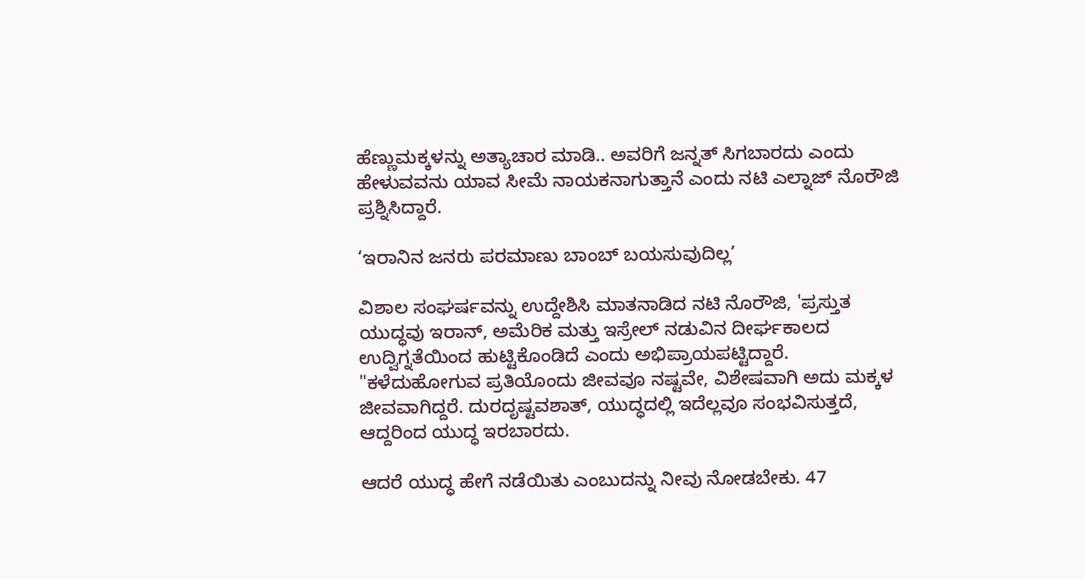ಹೆಣ್ಣುಮಕ್ಕಳನ್ನು ಅತ್ಯಾಚಾರ ಮಾಡಿ.. ಅವರಿಗೆ ಜನ್ನತ್ ಸಿಗಬಾರದು ಎಂದು ಹೇಳುವವನು ಯಾವ ಸೀಮೆ ನಾಯಕನಾಗುತ್ತಾನೆ ಎಂದು ನಟಿ ಎಲ್ನಾಜ್ ನೊರೌಜಿ ಪ್ರಶ್ನಿಸಿದ್ದಾರೆ.

‘ಇರಾನಿನ ಜನರು ಪರಮಾಣು ಬಾಂಬ್ ಬಯಸುವುದಿಲ್ಲ’

ವಿಶಾಲ ಸಂಘರ್ಷವನ್ನು ಉದ್ದೇಶಿಸಿ ಮಾತನಾಡಿದ ನಟಿ ನೊರೌಜಿ, 'ಪ್ರಸ್ತುತ ಯುದ್ಧವು ಇರಾನ್, ಅಮೆರಿಕ ಮತ್ತು ಇಸ್ರೇಲ್ ನಡುವಿನ ದೀರ್ಘಕಾಲದ ಉದ್ವಿಗ್ನತೆಯಿಂದ ಹುಟ್ಟಿಕೊಂಡಿದೆ ಎಂದು ಅಭಿಪ್ರಾಯಪಟ್ಟಿದ್ದಾರೆ. "ಕಳೆದುಹೋಗುವ ಪ್ರತಿಯೊಂದು ಜೀವವೂ ನಷ್ಟವೇ, ವಿಶೇಷವಾಗಿ ಅದು ಮಕ್ಕಳ ಜೀವವಾಗಿದ್ದರೆ. ದುರದೃಷ್ಟವಶಾತ್, ಯುದ್ಧದಲ್ಲಿ ಇದೆಲ್ಲವೂ ಸಂಭವಿಸುತ್ತದೆ, ಆದ್ದರಿಂದ ಯುದ್ಧ ಇರಬಾರದು.

ಆದರೆ ಯುದ್ಧ ಹೇಗೆ ನಡೆಯಿತು ಎಂಬುದನ್ನು ನೀವು ನೋಡಬೇಕು. 47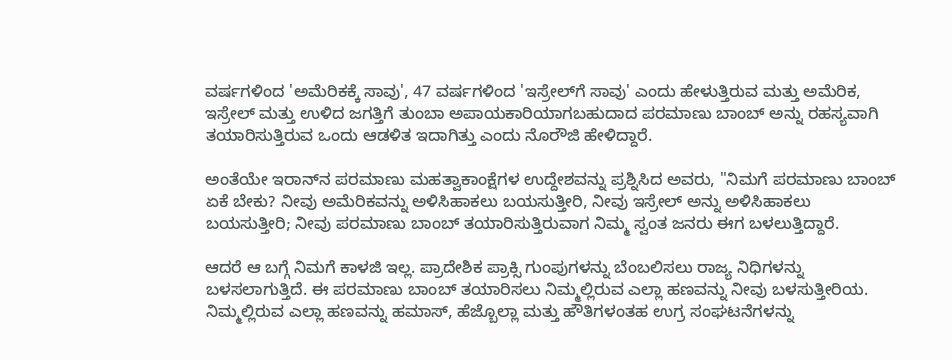ವರ್ಷಗಳಿಂದ 'ಅಮೆರಿಕಕ್ಕೆ ಸಾವು', 47 ವರ್ಷಗಳಿಂದ 'ಇಸ್ರೇಲ್‌ಗೆ ಸಾವು' ಎಂದು ಹೇಳುತ್ತಿರುವ ಮತ್ತು ಅಮೆರಿಕ, ಇಸ್ರೇಲ್ ಮತ್ತು ಉಳಿದ ಜಗತ್ತಿಗೆ ತುಂಬಾ ಅಪಾಯಕಾರಿಯಾಗಬಹುದಾದ ಪರಮಾಣು ಬಾಂಬ್ ಅನ್ನು ರಹಸ್ಯವಾಗಿ ತಯಾರಿಸುತ್ತಿರುವ ಒಂದು ಆಡಳಿತ ಇದಾಗಿತ್ತು ಎಂದು ನೊರೌಜಿ ಹೇಳಿದ್ದಾರೆ.

ಅಂತೆಯೇ ಇರಾನ್‌ನ ಪರಮಾಣು ಮಹತ್ವಾಕಾಂಕ್ಷೆಗಳ ಉದ್ದೇಶವನ್ನು ಪ್ರಶ್ನಿಸಿದ ಅವರು, "ನಿಮಗೆ ಪರಮಾಣು ಬಾಂಬ್ ಏಕೆ ಬೇಕು? ನೀವು ಅಮೆರಿಕವನ್ನು ಅಳಿಸಿಹಾಕಲು ಬಯಸುತ್ತೀರಿ, ನೀವು ಇಸ್ರೇಲ್ ಅನ್ನು ಅಳಿಸಿಹಾಕಲು ಬಯಸುತ್ತೀರಿ; ನೀವು ಪರಮಾಣು ಬಾಂಬ್ ತಯಾರಿಸುತ್ತಿರುವಾಗ ನಿಮ್ಮ ಸ್ವಂತ ಜನರು ಈಗ ಬಳಲುತ್ತಿದ್ದಾರೆ.

ಆದರೆ ಆ ಬಗ್ಗೆ ನಿಮಗೆ ಕಾಳಜಿ ಇಲ್ಲ. ಪ್ರಾದೇಶಿಕ ಪ್ರಾಕ್ಸಿ ಗುಂಪುಗಳನ್ನು ಬೆಂಬಲಿಸಲು ರಾಜ್ಯ ನಿಧಿಗಳನ್ನು ಬಳಸಲಾಗುತ್ತಿದೆ. ಈ ಪರಮಾಣು ಬಾಂಬ್ ತಯಾರಿಸಲು ನಿಮ್ಮಲ್ಲಿರುವ ಎಲ್ಲಾ ಹಣವನ್ನು ನೀವು ಬಳಸುತ್ತೀರಿಯ. ನಿಮ್ಮಲ್ಲಿರುವ ಎಲ್ಲಾ ಹಣವನ್ನು ಹಮಾಸ್, ಹೆಜ್ಬೊಲ್ಲಾ ಮತ್ತು ಹೌತಿಗಳಂತಹ ಉಗ್ರ ಸಂಘಟನೆಗಳನ್ನು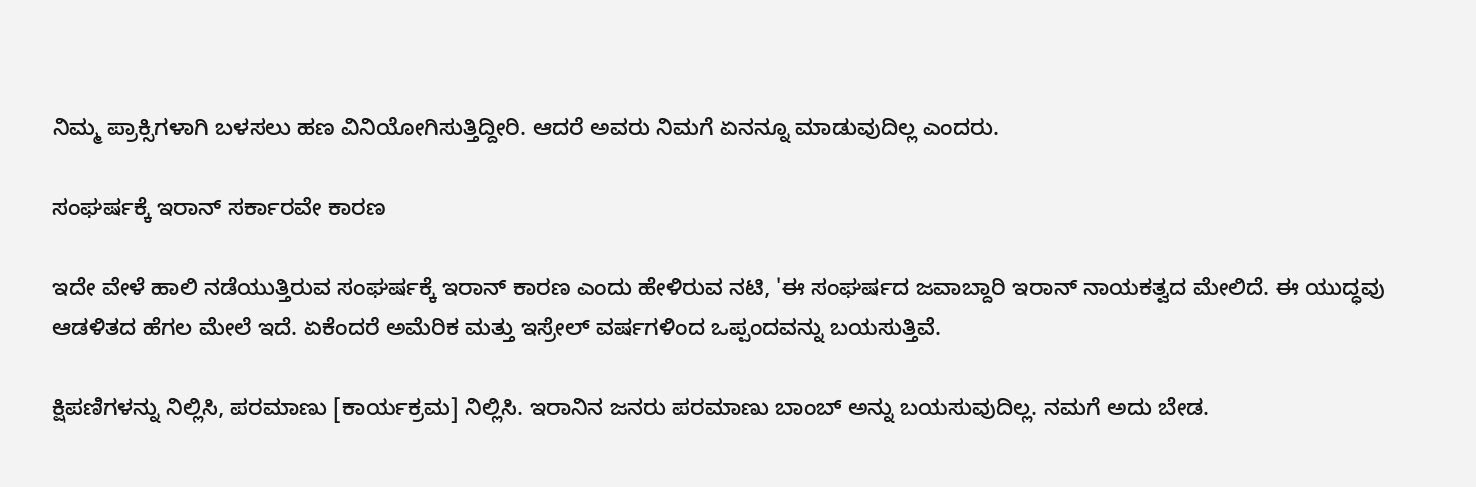ನಿಮ್ಮ ಪ್ರಾಕ್ಸಿಗಳಾಗಿ ಬಳಸಲು ಹಣ ವಿನಿಯೋಗಿಸುತ್ತಿದ್ದೀರಿ. ಆದರೆ ಅವರು ನಿಮಗೆ ಏನನ್ನೂ ಮಾಡುವುದಿಲ್ಲ ಎಂದರು.

ಸಂಘರ್ಷಕ್ಕೆ ಇರಾನ್ ಸರ್ಕಾರವೇ ಕಾರಣ

ಇದೇ ವೇಳೆ ಹಾಲಿ ನಡೆಯುತ್ತಿರುವ ಸಂಘರ್ಷಕ್ಕೆ ಇರಾನ್ ಕಾರಣ ಎಂದು ಹೇಳಿರುವ ನಟಿ, 'ಈ ಸಂಘರ್ಷದ ಜವಾಬ್ದಾರಿ ಇರಾನ್ ನಾಯಕತ್ವದ ಮೇಲಿದೆ. ಈ ಯುದ್ಧವು ಆಡಳಿತದ ಹೆಗಲ ಮೇಲೆ ಇದೆ. ಏಕೆಂದರೆ ಅಮೆರಿಕ ಮತ್ತು ಇಸ್ರೇಲ್ ವರ್ಷಗಳಿಂದ ಒಪ್ಪಂದವನ್ನು ಬಯಸುತ್ತಿವೆ.

ಕ್ಷಿಪಣಿಗಳನ್ನು ನಿಲ್ಲಿಸಿ, ಪರಮಾಣು [ಕಾರ್ಯಕ್ರಮ] ನಿಲ್ಲಿಸಿ. ಇರಾನಿನ ಜನರು ಪರಮಾಣು ಬಾಂಬ್ ಅನ್ನು ಬಯಸುವುದಿಲ್ಲ. ನಮಗೆ ಅದು ಬೇಡ.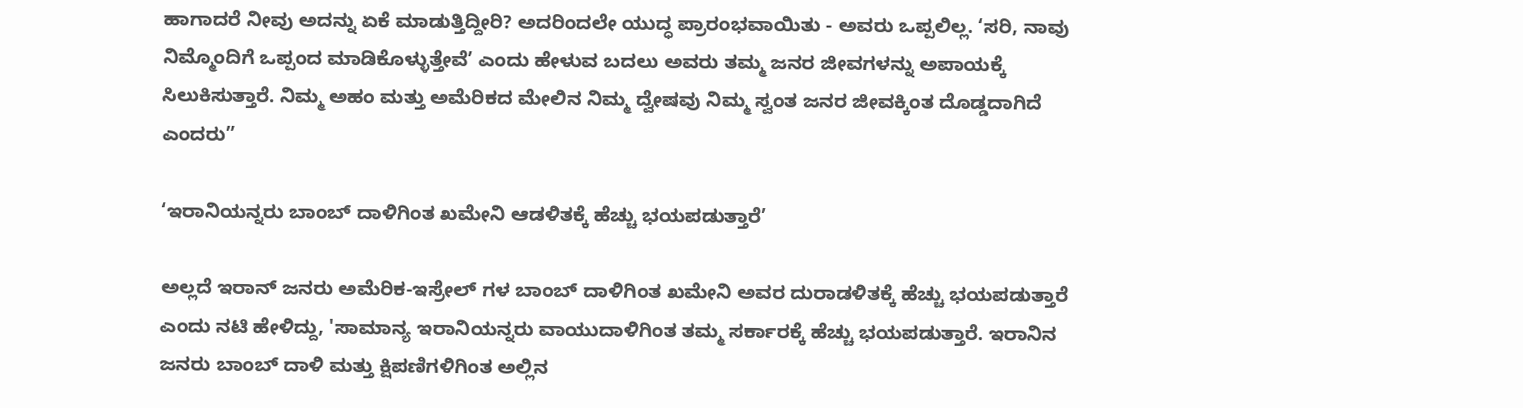ಹಾಗಾದರೆ ನೀವು ಅದನ್ನು ಏಕೆ ಮಾಡುತ್ತಿದ್ದೀರಿ? ಅದರಿಂದಲೇ ಯುದ್ಧ ಪ್ರಾರಂಭವಾಯಿತು - ಅವರು ಒಪ್ಪಲಿಲ್ಲ. ‘ಸರಿ, ನಾವು ನಿಮ್ಮೊಂದಿಗೆ ಒಪ್ಪಂದ ಮಾಡಿಕೊಳ್ಳುತ್ತೇವೆ’ ಎಂದು ಹೇಳುವ ಬದಲು ಅವರು ತಮ್ಮ ಜನರ ಜೀವಗಳನ್ನು ಅಪಾಯಕ್ಕೆ ಸಿಲುಕಿಸುತ್ತಾರೆ. ನಿಮ್ಮ ಅಹಂ ಮತ್ತು ಅಮೆರಿಕದ ಮೇಲಿನ ನಿಮ್ಮ ದ್ವೇಷವು ನಿಮ್ಮ ಸ್ವಂತ ಜನರ ಜೀವಕ್ಕಿಂತ ದೊಡ್ಡದಾಗಿದೆ ಎಂದರು”

‘ಇರಾನಿಯನ್ನರು ಬಾಂಬ್ ದಾಳಿಗಿಂತ ಖಮೇನಿ ಆಡಳಿತಕ್ಕೆ ಹೆಚ್ಚು ಭಯಪಡುತ್ತಾರೆ’

ಅಲ್ಲದೆ ಇರಾನ್ ಜನರು ಅಮೆರಿಕ-ಇಸ್ರೇಲ್ ಗಳ ಬಾಂಬ್ ದಾಳಿಗಿಂತ ಖಮೇನಿ ಅವರ ದುರಾಡಳಿತಕ್ಕೆ ಹೆಚ್ಚು ಭಯಪಡುತ್ತಾರೆ ಎಂದು ನಟಿ ಹೇಳಿದ್ದು, 'ಸಾಮಾನ್ಯ ಇರಾನಿಯನ್ನರು ವಾಯುದಾಳಿಗಿಂತ ತಮ್ಮ ಸರ್ಕಾರಕ್ಕೆ ಹೆಚ್ಚು ಭಯಪಡುತ್ತಾರೆ. ಇರಾನಿನ ಜನರು ಬಾಂಬ್ ದಾಳಿ ಮತ್ತು ಕ್ಷಿಪಣಿಗಳಿಗಿಂತ ಅಲ್ಲಿನ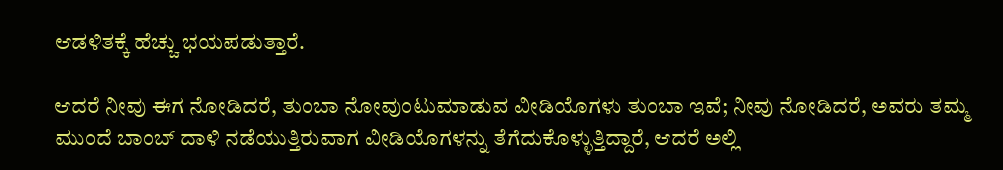ಆಡಳಿತಕ್ಕೆ ಹೆಚ್ಚು ಭಯಪಡುತ್ತಾರೆ.

ಆದರೆ ನೀವು ಈಗ ನೋಡಿದರೆ, ತುಂಬಾ ನೋವುಂಟುಮಾಡುವ ವೀಡಿಯೊಗಳು ತುಂಬಾ ಇವೆ; ನೀವು ನೋಡಿದರೆ, ಅವರು ತಮ್ಮ ಮುಂದೆ ಬಾಂಬ್ ದಾಳಿ ನಡೆಯುತ್ತಿರುವಾಗ ವೀಡಿಯೊಗಳನ್ನು ತೆಗೆದುಕೊಳ್ಳುತ್ತಿದ್ದಾರೆ, ಆದರೆ ಅಲ್ಲಿ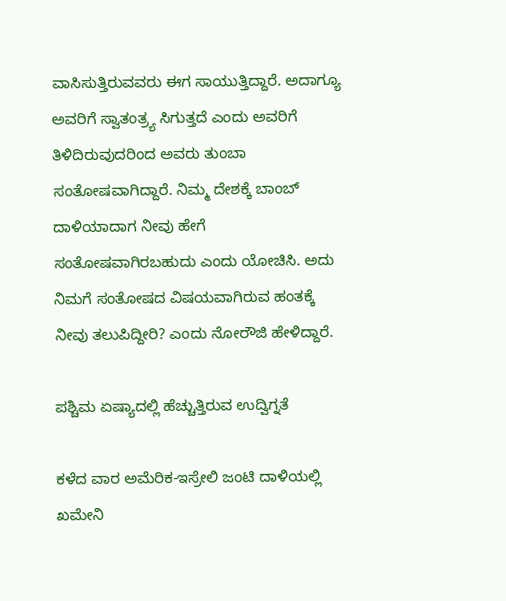ವಾಸಿಸುತ್ತಿರುವವರು ಈಗ ಸಾಯುತ್ತಿದ್ದಾರೆ. ಅದಾಗ್ಯೂ ಅವರಿಗೆ ಸ್ವಾತಂತ್ರ್ಯ ಸಿಗುತ್ತದೆ ಎಂದು ಅವರಿಗೆ ತಿಳಿದಿರುವುದರಿಂದ ಅವರು ತುಂಬಾ ಸಂತೋಷವಾಗಿದ್ದಾರೆ. ನಿಮ್ಮ ದೇಶಕ್ಕೆ ಬಾಂಬ್ ದಾಳಿಯಾದಾಗ ನೀವು ಹೇಗೆ ಸಂತೋಷವಾಗಿರಬಹುದು ಎಂದು ಯೋಚಿಸಿ. ಅದು ನಿಮಗೆ ಸಂತೋಷದ ವಿಷಯವಾಗಿರುವ ಹಂತಕ್ಕೆ ನೀವು ತಲುಪಿದ್ದೀರಿ? ಎಂದು ನೋರೌಜಿ ಹೇಳಿದ್ದಾರೆ.

ಪಶ್ಚಿಮ ಏಷ್ಯಾದಲ್ಲಿ ಹೆಚ್ಚುತ್ತಿರುವ ಉದ್ವಿಗ್ನತೆ

ಕಳೆದ ವಾರ ಅಮೆರಿಕ-ಇಸ್ರೇಲಿ ಜಂಟಿ ದಾಳಿಯಲ್ಲಿ ಖಮೇನಿ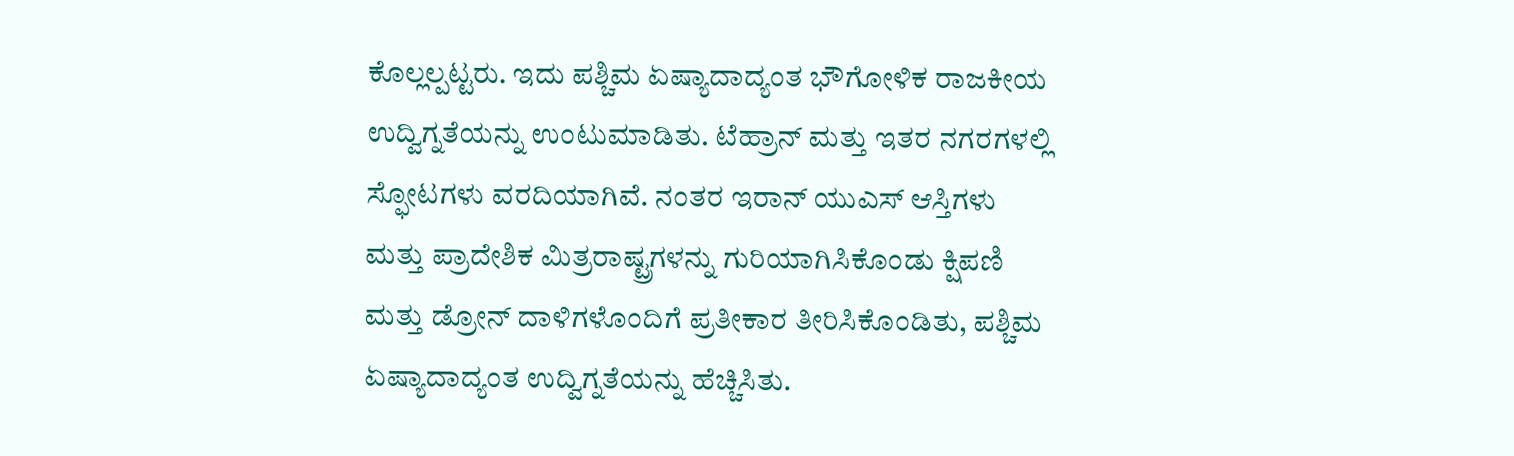ಕೊಲ್ಲಲ್ಪಟ್ಟರು. ಇದು ಪಶ್ಚಿಮ ಏಷ್ಯಾದಾದ್ಯಂತ ಭೌಗೋಳಿಕ ರಾಜಕೀಯ ಉದ್ವಿಗ್ನತೆಯನ್ನು ಉಂಟುಮಾಡಿತು. ಟೆಹ್ರಾನ್ ಮತ್ತು ಇತರ ನಗರಗಳಲ್ಲಿ ಸ್ಫೋಟಗಳು ವರದಿಯಾಗಿವೆ. ನಂತರ ಇರಾನ್ ಯುಎಸ್ ಆಸ್ತಿಗಳು ಮತ್ತು ಪ್ರಾದೇಶಿಕ ಮಿತ್ರರಾಷ್ಟ್ರಗಳನ್ನು ಗುರಿಯಾಗಿಸಿಕೊಂಡು ಕ್ಷಿಪಣಿ ಮತ್ತು ಡ್ರೋನ್ ದಾಳಿಗಳೊಂದಿಗೆ ಪ್ರತೀಕಾರ ತೀರಿಸಿಕೊಂಡಿತು, ಪಶ್ಚಿಮ ಏಷ್ಯಾದಾದ್ಯಂತ ಉದ್ವಿಗ್ನತೆಯನ್ನು ಹೆಚ್ಚಿಸಿತು.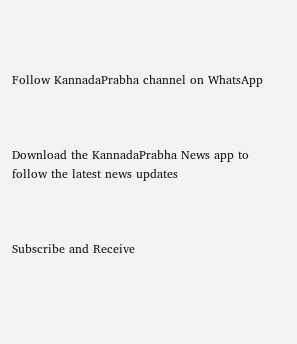Follow KannadaPrabha channel on WhatsApp



Download the KannadaPrabha News app to follow the latest news updates



Subscribe and Receive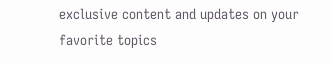exclusive content and updates on your favorite topics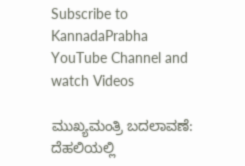Subscribe to KannadaPrabha YouTube Channel and watch Videos

ಮುಖ್ಯಮಂತ್ರಿ ಬದಲಾವಣೆ: ದೆಹಲಿಯಲ್ಲಿ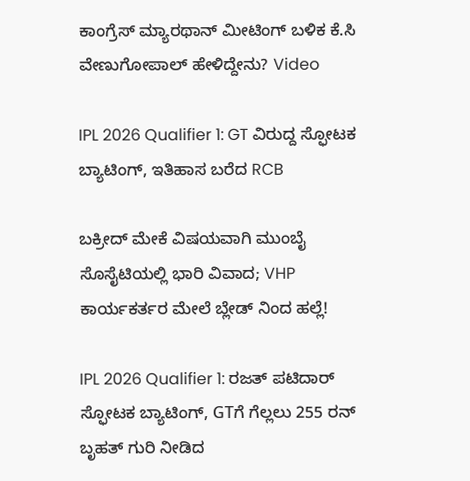ಕಾಂಗ್ರೆಸ್‌ ಮ್ಯಾರಥಾನ್‌ ಮೀಟಿಂಗ್ ಬಳಿಕ ಕೆ.ಸಿ ವೇಣುಗೋಪಾಲ್ ಹೇಳಿದ್ದೇನು? Video

IPL 2026 Qualifier 1: GT ವಿರುದ್ದ ಸ್ಫೋಟಕ ಬ್ಯಾಟಿಂಗ್, ಇತಿಹಾಸ ಬರೆದ RCB

ಬಕ್ರೀದ್ ಮೇಕೆ ವಿಷಯವಾಗಿ ಮುಂಬೈ ಸೊಸೈಟಿಯಲ್ಲಿ ಭಾರಿ ವಿವಾದ; VHP ಕಾರ್ಯಕರ್ತರ ಮೇಲೆ ಬ್ಲೇಡ್ ನಿಂದ ಹಲ್ಲೆ!

IPL 2026 Qualifier 1: ರಜತ್ ಪಟಿದಾರ್ ಸ್ಫೋಟಕ ಬ್ಯಾಟಿಂಗ್, GTಗೆ ಗೆಲ್ಲಲು 255 ರನ್ ಬೃಹತ್ ಗುರಿ ನೀಡಿದ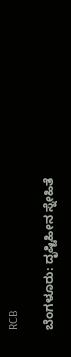RCB

ಬೆಂಗಳೂರು: ದೃಷ್ಟಿಹೀನ ಸ್ನೇಹಿತೆ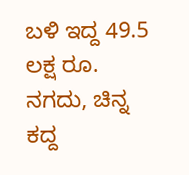ಬಳಿ ಇದ್ದ 49.5 ಲಕ್ಷ ರೂ. ನಗದು, ಚಿನ್ನ ಕದ್ದ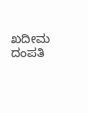ಖದೀಮ ದಂಪತಿ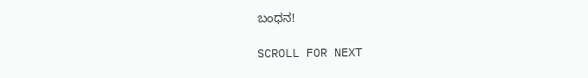ಬಂಧನ!

SCROLL FOR NEXT